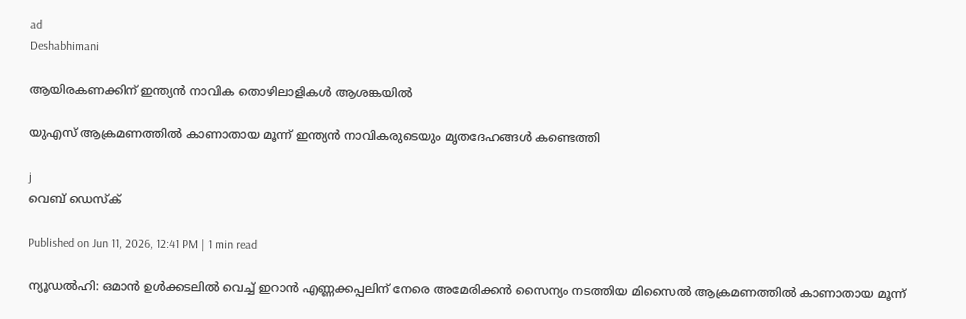ad
Deshabhimani

ആയിരകണക്കിന് ഇന്ത്യൻ നാവിക തൊഴിലാളികൾ ആശങ്കയിൽ

യുഎസ് ആക്രമണത്തിൽ കാണാതായ മൂന്ന് ഇന്ത്യൻ നാവികരുടെയും മൃതദേഹങ്ങൾ കണ്ടെത്തി

j
വെബ് ഡെസ്ക്

Published on Jun 11, 2026, 12:41 PM | 1 min read

ന്യൂഡൽഹി: ഒമാൻ ഉൾക്കടലിൽ വെച്ച് ഇറാൻ എണ്ണക്കപ്പലിന് നേരെ അമേരിക്കൻ സൈന്യം നടത്തിയ മിസൈൽ ആക്രമണത്തിൽ കാണാതായ മൂന്ന്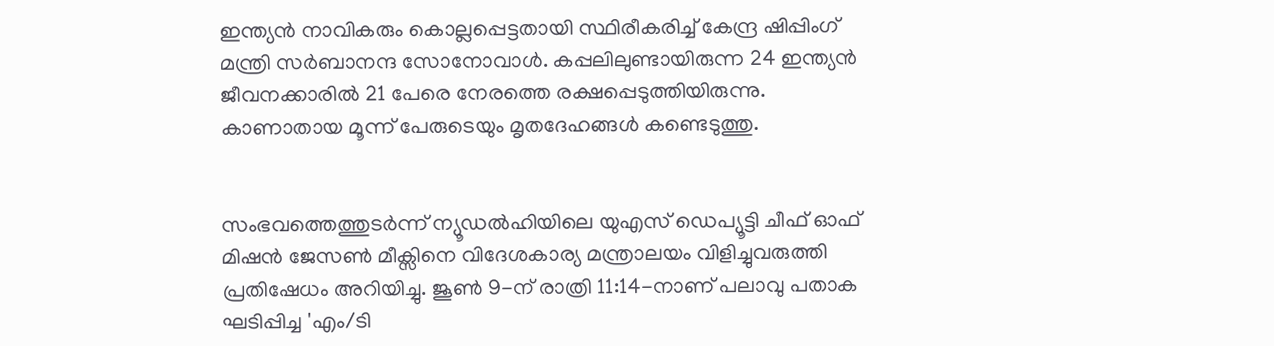ഇന്ത്യൻ നാവികരും കൊല്ലപ്പെട്ടതായി സ്ഥിരീകരിച്ച് കേന്ദ്ര ഷിപ്പിംഗ് മന്ത്രി സർബാനന്ദ സോനോവാൾ. കപ്പലിലുണ്ടായിരുന്ന 24 ഇന്ത്യൻ ജീവനക്കാരിൽ 21 പേരെ നേരത്തെ രക്ഷപ്പെടുത്തിയിരുന്നു. കാണാതായ മൂന്ന് പേരുടെയും മൃതദേഹങ്ങൾ കണ്ടെടുത്തു.


സംഭവത്തെത്തുടർന്ന് ന്യൂഡൽഹിയിലെ യുഎസ് ഡെപ്യൂട്ടി ചീഫ് ഓഫ് മിഷൻ ജേസൺ മീക്സിനെ വിദേശകാര്യ മന്ത്രാലയം വിളിച്ചുവരുത്തി പ്രതിഷേധം അറിയിച്ചു. ജൂൺ 9-ന് രാത്രി 11:14-നാണ് പലാവു പതാക ഘടിപ്പിച്ച 'എം/ടി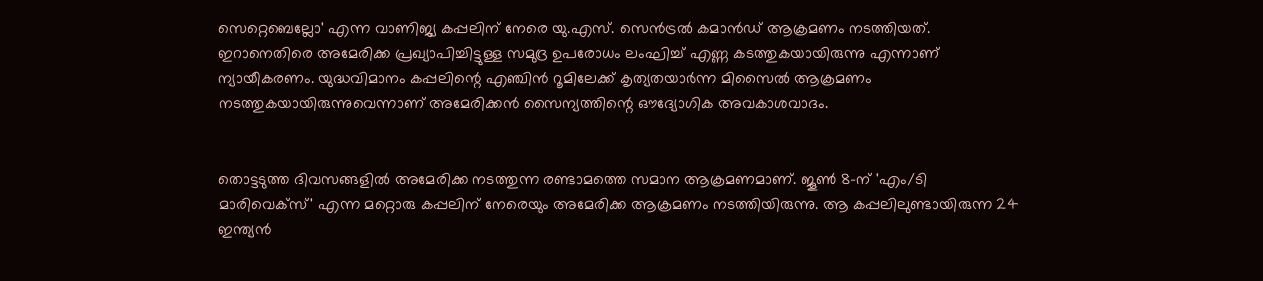സെറ്റെബെല്ലോ' എന്ന വാണിജ്യ കപ്പലിന് നേരെ യു.എസ്. സെൻട്രൽ കമാൻഡ് ആക്രമണം നടത്തിയത്. ഇറാനെതിരെ അമേരിക്ക പ്രഖ്യാപിച്ചിട്ടുള്ള സമുദ്ര ഉപരോധം ലംഘിച്ച് എണ്ണ കടത്തുകയായിരുന്നു എന്നാണ് ന്യായീകരണം. യുദ്ധവിമാനം കപ്പലിന്റെ എഞ്ചിൻ റൂമിലേക്ക് കൃത്യതയാർന്ന മിസൈൽ ആക്രമണം നടത്തുകയായിരുന്നുവെന്നാണ് അമേരിക്കൻ സൈന്യത്തിന്റെ ഔദ്യോഗിക അവകാശവാദം.


തൊട്ടടുത്ത ദിവസങ്ങളിൽ അമേരിക്ക നടത്തുന്ന രണ്ടാമത്തെ സമാന ആക്രമണമാണ്. ജൂൺ 8-ന് 'എം/ടി മാരിവെക്സ്' എന്ന മറ്റൊരു കപ്പലിന് നേരെയും അമേരിക്ക ആക്രമണം നടത്തിയിരുന്നു. ആ കപ്പലിലുണ്ടായിരുന്ന 24 ഇന്ത്യൻ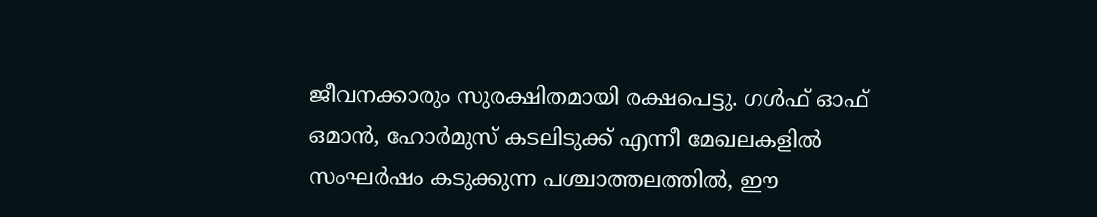ജീവനക്കാരും സുരക്ഷിതമായി രക്ഷപെട്ടു. ഗൾഫ് ഓഫ് ഒമാൻ, ഹോർമുസ് കടലിടുക്ക് എന്നീ മേഖലകളിൽ സംഘർഷം കടുക്കുന്ന പശ്ചാത്തലത്തിൽ, ഈ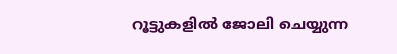റൂട്ടുകളിൽ ജോലി ചെയ്യുന്ന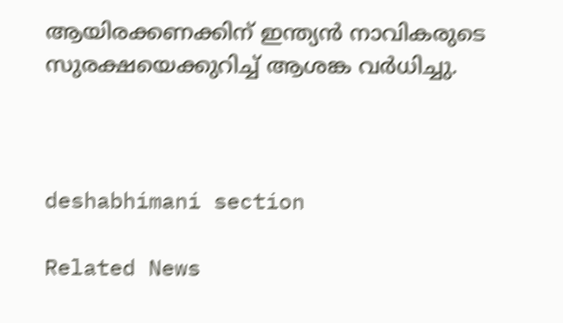ആയിരക്കണക്കിന് ഇന്ത്യൻ നാവികരുടെ സുരക്ഷയെക്കുറിച്ച് ആശങ്ക വര്‍ധിച്ചു.



deshabhimani section

Related News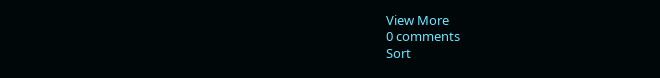View More
0 comments
Sort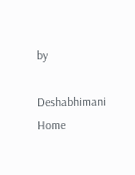by

Deshabhimani
Home